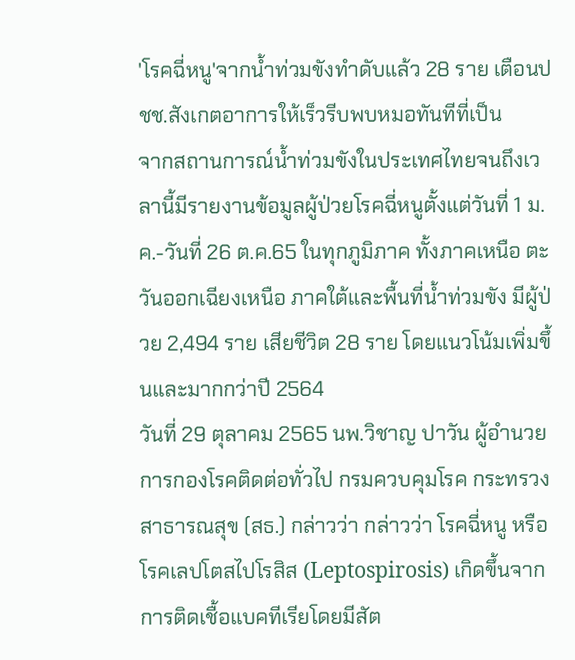'โรคฉี่หนู'จากน้ำท่วมขังทำดับแล้ว 28 ราย เตือนปชช.สังเกตอาการให้เร็วรีบพบหมอทันทีที่เป็น
จากสถานการณ์น้ำท่วมขังในประเทศไทยจนถึงเวลานี้มีรายงานข้อมูลผู้ป่วยโรคฉี่หนูตั้งแต่วันที่ 1 ม.ค.-วันที่ 26 ต.ค.65 ในทุกภูมิภาค ทั้งภาคเหนือ ตะวันออกเฉียงเหนือ ภาคใต้และพื้นที่น้ำท่วมขัง มีผู้ป่วย 2,494 ราย เสียชีวิต 28 ราย โดยแนวโน้มเพิ่มขึ้นและมากกว่าปี 2564
วันที่ 29 ตุลาคม 2565 นพ.วิชาญ ปาวัน ผู้อำนวยการกองโรคติดต่อทั่วไป กรมควบคุมโรค กระทรวงสาธารณสุข (สธ.) กล่าวว่า กล่าวว่า โรคฉี่หนู หรือโรคเลปโตสไปโรสิส (Leptospirosis) เกิดขึ้นจากการติดเชื้อแบคทีเรียโดยมีสัต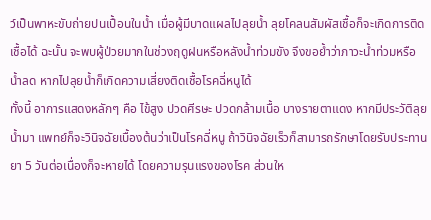ว์เป็นพาหะขับถ่ายปนเปื้อนในน้ำ เมื่อผู้มีบาดแผลไปลุยน้ำ ลุยโคลนสัมผัสเชื้อก็จะเกิดการติดเชื้อได้ ฉะนั้น จะพบผู้ป่วยมากในช่วงฤดูฝนหรือหลังน้ำท่วมขัง จึงขอย้ำว่าภาวะน้ำท่วมหรือน้ำลด หากไปลุยน้ำก็เกิดความเสี่ยงติดเชื้อโรคฉี่หนูได้
ทั้งนี้ อาการแสดงหลักๆ คือ ไข้สูง ปวดศีรษะ ปวดกล้ามเนื้อ บางรายตาแดง หากมีประวัติลุยน้ำมา แพทย์ก็จะวินิจฉัยเบื้องต้นว่าเป็นโรคฉี่หนู ถ้าวินิจฉัยเร็วก็สามารถรักษาโดยรับประทานยา 5 วันต่อเนื่องก็จะหายได้ โดยความรุนแรงของโรค ส่วนให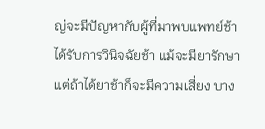ญ่จะมีปัญหากับผู้ที่มาพบแพทย์ช้า ได้รับการวินิจฉัยช้า แม้จะมียารักษา แต่ถ้าได้ยาช้าก็จะมีความเสี่ยง บาง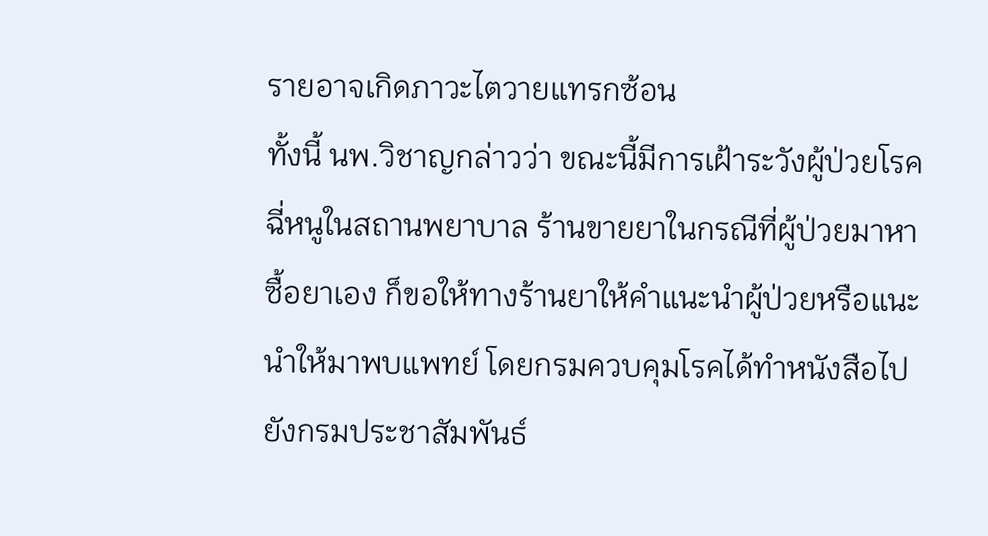รายอาจเกิดภาวะไตวายแทรกซ้อน
ทั้งนี้ นพ.วิชาญกล่าวว่า ขณะนี้มีการเฝ้าระวังผู้ป่วยโรคฉี่หนูในสถานพยาบาล ร้านขายยาในกรณีที่ผู้ป่วยมาหาซื้อยาเอง ก็ขอให้ทางร้านยาให้คำแนะนำผู้ป่วยหรือแนะนำให้มาพบแพทย์ โดยกรมควบคุมโรคได้ทำหนังสือไปยังกรมประชาสัมพันธ์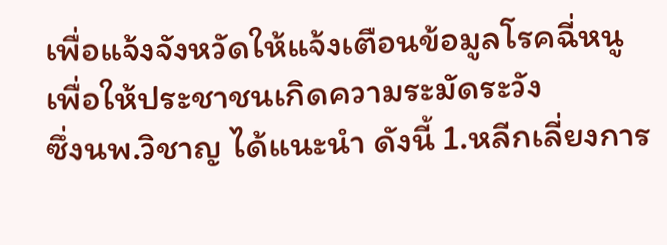เพื่อแจ้งจังหวัดให้แจ้งเตือนข้อมูลโรคฉี่หนู เพื่อให้ประชาชนเกิดความระมัดระวัง
ซึ่งนพ.วิชาญ ได้แนะนำ ดังนี้ 1.หลีกเลี่ยงการ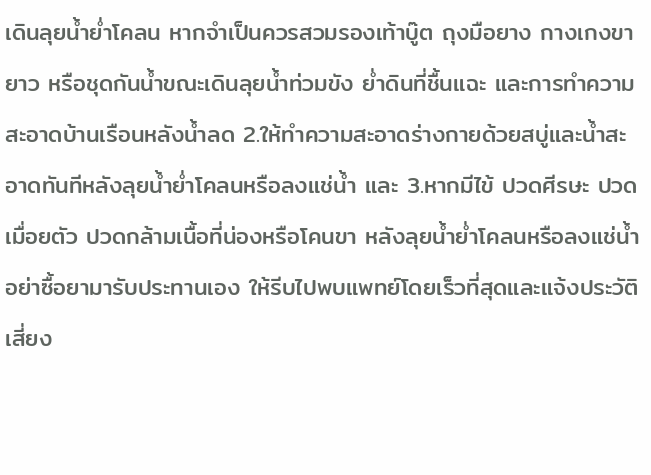เดินลุยน้ำย่ำโคลน หากจำเป็นควรสวมรองเท้าบู๊ต ถุงมือยาง กางเกงขายาว หรือชุดกันน้ำขณะเดินลุยน้ำท่วมขัง ย่ำดินที่ชื้นแฉะ และการทำความสะอาดบ้านเรือนหลังน้ำลด 2.ให้ทำความสะอาดร่างกายด้วยสบู่และน้ำสะอาดทันทีหลังลุยน้ำย่ำโคลนหรือลงแช่น้ำ และ 3.หากมีไข้ ปวดศีรษะ ปวดเมื่อยตัว ปวดกล้ามเนื้อที่น่องหรือโคนขา หลังลุยน้ำย่ำโคลนหรือลงแช่น้ำ อย่าซื้อยามารับประทานเอง ให้รีบไปพบแพทย์โดยเร็วที่สุดและแจ้งประวัติเสี่ยง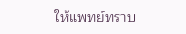ให้แพทย์ทราบ